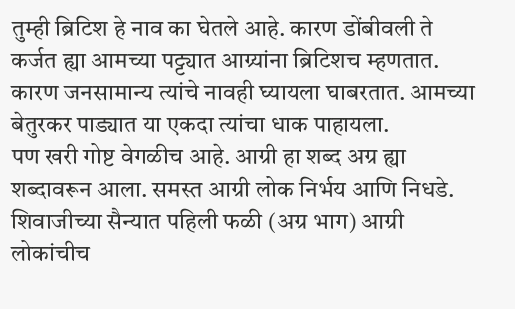तुम्ही ब्रिटिश हे नाव का घेतले आहे. कारण डोंबीवली ते कर्जत ह्या आमच्या पट्ट्यात आग्र्यांना ब्रिटिशच म्हणतात. कारण जनसामान्य त्यांचे नावही घ्यायला घाबरतात. आमच्या बेतुरकर पाड्यात या एकदा त्यांचा धाक पाहायला.
पण खरी गोष्ट वेगळीच आहे. आग्री हा शब्द अग्र ह्या शब्दावरून आला. समस्त आग्री लोक निर्भय आणि निधडे. शिवाजीच्या सैन्यात पहिली फळी (अग्र भाग) आग्री लोकांचीच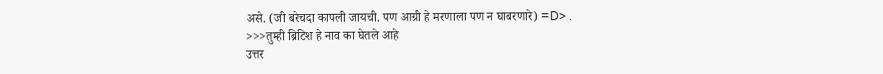असे. (जी बरेचदा कापली जायची. पण आग्री हे मरणाला पण न घाबरणारे) =D> .
>>>तुम्ही ब्रिटिश हे नाव का घेतले आहे
उत्तर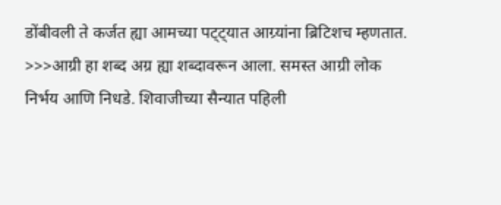डोंबीवली ते कर्जत ह्या आमच्या पट्ट्यात आग्र्यांना ब्रिटिशच म्हणतात.
>>>आग्री हा शब्द अग्र ह्या शब्दावरून आला. समस्त आग्री लोक निर्भय आणि निधडे. शिवाजीच्या सैन्यात पहिली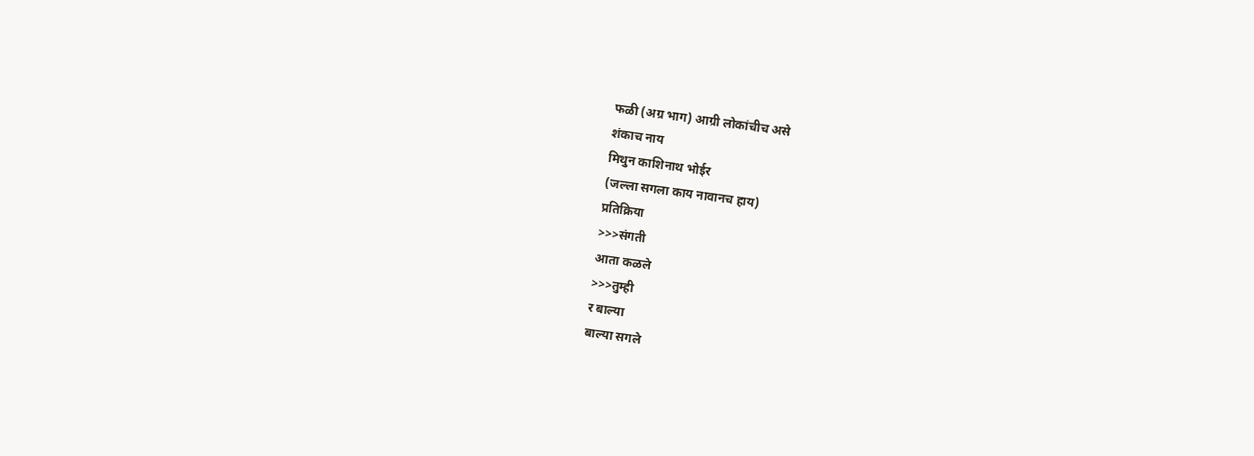फळी (अग्र भाग) आग्री लोकांचीच असे
शंकाच नाय
मिथुन काशिनाथ भोईर
(जल्ला सगला काय नावानच हाय)
प्रतिक्रिया
>>>संगती
आता कळले
>>>तुम्ही
र बाल्या
बाल्या सगले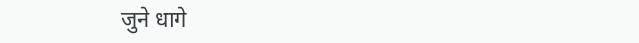जुने धागे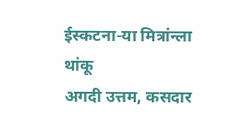ईस्कटना-या मित्रांन्ला थांकू
अगदी उत्तम, कसदार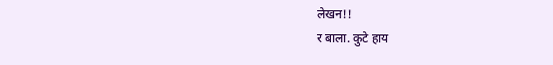लेखन!!
र बाला. कुटे हाय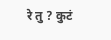रे तु ? कुटं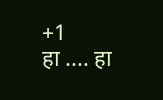+1
हा .... हा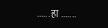...... हा .......